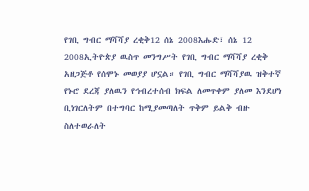የገቢ ግብር ማሻሻያ ረቂቅ12 ሰኔ 2008እሑድ፣ ሰኔ 12 2008ኢትዮጵያ ዉስጥ መንግሥት የገቢ ግብር ማሻሻያ ረቂቅ አዘጋጅቶ የሰሞኑ መወያያ ሆኗል። የገቢ ግብር ማሻሻያዉ ዝቅተኛ የኑሮ ደረጃ ያለዉን የኅብረተሰብ ክፍል ለመጥቀም ያለመ እንደሆነ ቢነገርለትም በተግባር ከሚያመጣለት ጥቅም ይልቅ ብዙ ስለተወራለት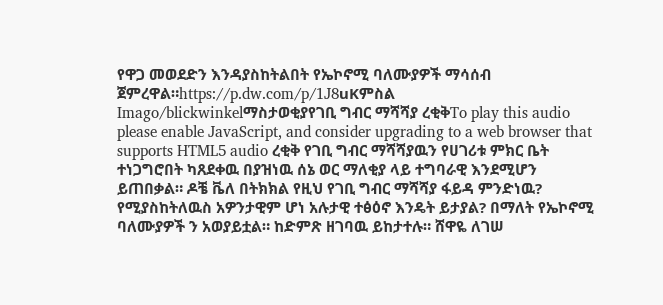የዋጋ መወደድን እንዳያስከትልበት የኤኮኖሚ ባለሙያዎች ማሳሰብ ጀምረዋል።https://p.dw.com/p/1J8uKምስል Imago/blickwinkelማስታወቂያየገቢ ግብር ማሻሻያ ረቂቅTo play this audio please enable JavaScript, and consider upgrading to a web browser that supports HTML5 audio ረቂቅ የገቢ ግብር ማሻሻያዉን የሀገሪቱ ምክር ቤት ተነጋግሮበት ካጸደቀዉ በያዝነዉ ሰኔ ወር ማለቂያ ላይ ተግባራዊ እንደሚሆን ይጠበቃል። ዶቼ ቬለ በትክክል የዚህ የገቢ ግብር ማሻሻያ ፋይዳ ምንድነዉ? የሚያስከትለዉስ አዎንታዊም ሆነ አሉታዊ ተፅዕኖ እንዴት ይታያል? በማለት የኤኮኖሚ ባለሙያዎች ን አወያይቷል። ከድምጽ ዘገባዉ ይከታተሉ። ሸዋዬ ለገሠ